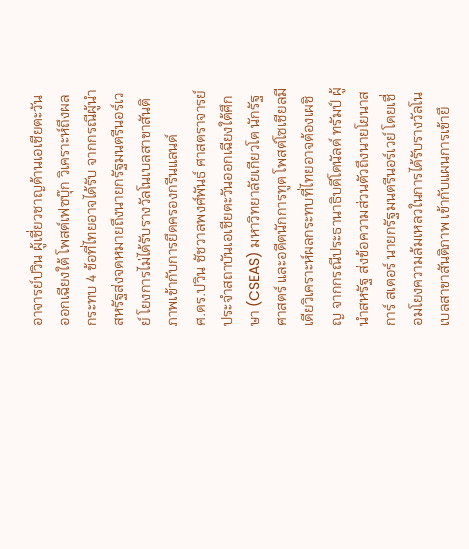อาจารย์ปวิน ผู้เชี่ยวชาญด้านเอเชียตะวันออกเฉียงใต้ โพสต์เฟซบุ๊ก วิเคราะห์ถึงผลกระทบ 4 ข้อที่ไทยอาจได้รับ จากกรณีผู้นำสหรัฐส่งจดหมายถึงนายกรัฐมนตรีนอร์เวย์ โยงการไม่ได้รับรางวัลโนเบลสาขาสันติภาพเข้ากับการยึดครองกรีนแลนด์
ศ.ดร.ปวิน ชัชวาลพงศ์พันธ์ ศาสตราจารย์ประจำสถาบันเอเชียตะวันออกเฉียงใต้ศึกษา (CSEAS) มหาวิทยาลัยเกียวโต นักรัฐศาสตร์ และอดีตนักการทูต โพสต์โซเชียลมีเดียวิเคราะห์ผลกระทบที่ไทยอาจต้องเผชิญ จากกรณีประธานาธิบดีโดนัลด์ ทรัมป์ ผู้นำสหรัฐ ส่งข้อความส่วนตัวถึงนายโยนาส การ์ สเตอร์ นายกรัฐมนตรีนอร์เวย์ โดยเชื่อมโยงความล้มเหลวในการได้รับรางวัลโนเบลสาขาสันติภาพ เข้ากับแผนการเข้ายึ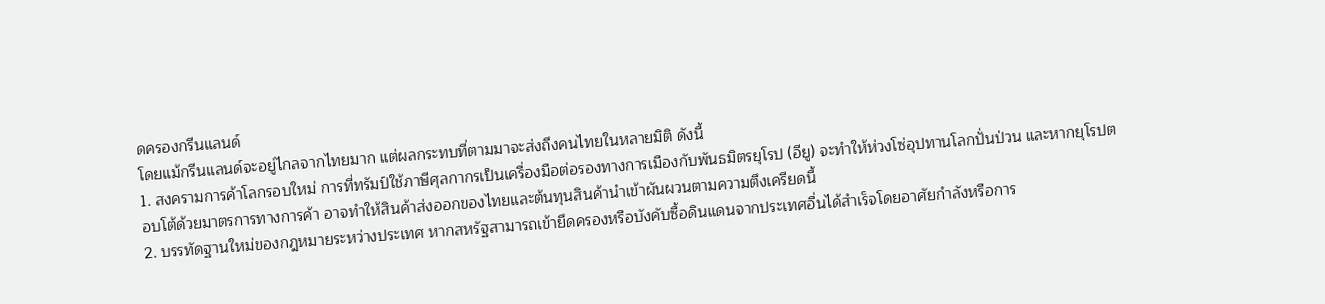ดครองกรีนแลนด์
โดยแม้กรีนแลนด์จะอยู่ไกลจากไทยมาก แต่ผลกระทบที่ตามมาจะส่งถึงคนไทยในหลายมิติ ดังนี้
1. สงครามการค้าโลกรอบใหม่ การที่ทรัมป์ใช้ภาษีศุลกากรเป็นเครื่องมือต่อรองทางการเมืองกับพันธมิตรยุโรป (อียู) จะทำให้ห่วงโซ่อุปทานโลกปั่นป่วน และหากยุโรปตอบโต้ด้วยมาตรการทางการค้า อาจทำให้สินค้าส่งออกของไทยและต้นทุนสินค้านำเข้าผันผวนตามความตึงเครียดนี้
2. บรรทัดฐานใหม่ของกฎหมายระหว่างประเทศ หากสหรัฐสามารถเข้ายึดครองหรือบังคับซื้อดินแดนจากประเทศอื่นได้สำเร็จโดยอาศัยกำลังหรือการ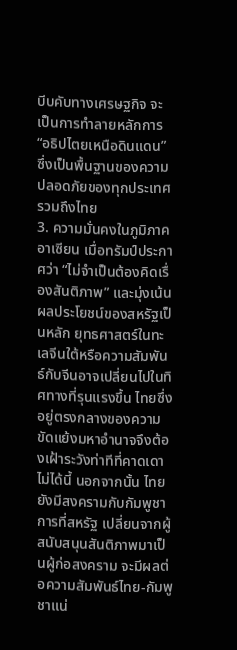บีบคับทางเศรษฐกิจ จะเป็นการทำลายหลักการ “อธิปไตยเหนือดินแดน” ซึ่งเป็นพื้นฐานของความปลอดภัยของทุกประเทศ รวมถึงไทย
3. ความมั่นคงในภูมิภาคอาเซียน เมื่อทรัมป์ประกาศว่า “ไม่จำเป็นต้องคิดเรื่องสันติภาพ” และมุ่งเน้นผลประโยชน์ของสหรัฐเป็นหลัก ยุทธศาสตร์ในทะเลจีนใต้หรือความสัมพันธ์กับจีนอาจเปลี่ยนไปในทิศทางที่รุนแรงขึ้น ไทยซึ่งอยู่ตรงกลางของความขัดแย้งมหาอำนาจจึงต้องเฝ้าระวังท่าทีที่คาดเดาไม่ได้นี้ นอกจากนั้น ไทยยังมีสงครามกับกัมพูชา การที่สหรัฐ เปลี่ยนจากผู้สนับสนุนสันติภาพมาเป็นผู้ก่อสงคราม จะมีผลต่อความสัมพันธ์ไทย-กัมพูชาแน่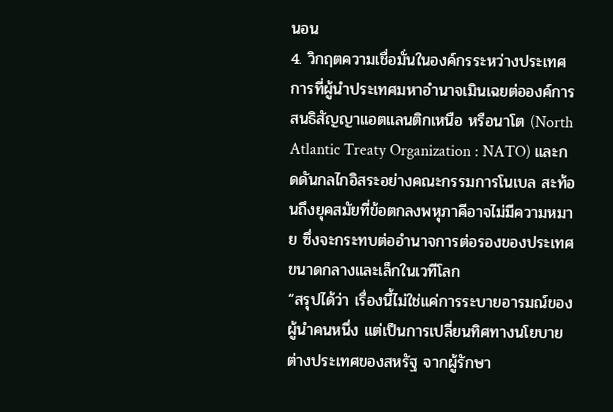นอน
4. วิกฤตความเชื่อมั่นในองค์กรระหว่างประเทศ การที่ผู้นำประเทศมหาอำนาจเมินเฉยต่อองค์การสนธิสัญญาแอตแลนติกเหนือ หรือนาโต (North Atlantic Treaty Organization : NATO) และกดดันกลไกอิสระอย่างคณะกรรมการโนเบล สะท้อนถึงยุคสมัยที่ข้อตกลงพหุภาคีอาจไม่มีความหมาย ซึ่งจะกระทบต่ออำนาจการต่อรองของประเทศขนาดกลางและเล็กในเวทีโลก
“สรุปได้ว่า เรื่องนี้ไม่ใช่แค่การระบายอารมณ์ของผู้นำคนหนึ่ง แต่เป็นการเปลี่ยนทิศทางนโยบายต่างประเทศของสหรัฐ จากผู้รักษา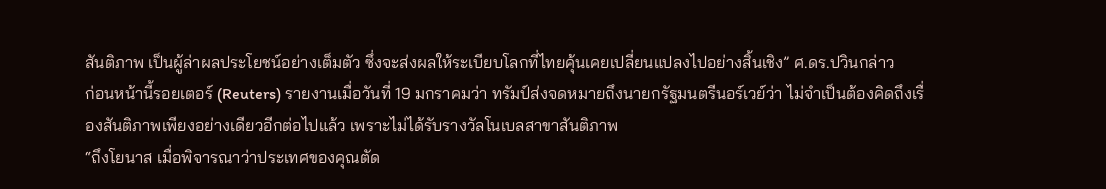สันติภาพ เป็นผู้ล่าผลประโยชน์อย่างเต็มตัว ซึ่งจะส่งผลให้ระเบียบโลกที่ไทยคุ้นเคยเปลี่ยนแปลงไปอย่างสิ้นเชิง” ศ.ดร.ปวินกล่าว
ก่อนหน้านี้รอยเตอร์ (Reuters) รายงานเมื่อวันที่ 19 มกราคมว่า ทรัมป์ส่งจดหมายถึงนายกรัฐมนตรีนอร์เวย์ว่า ไม่จำเป็นต้องคิดถึงเรื่องสันติภาพเพียงอย่างเดียวอีกต่อไปแล้ว เพราะไม่ได้รับรางวัลโนเบลสาขาสันติภาพ
“ถึงโยนาส เมื่อพิจารณาว่าประเทศของคุณตัด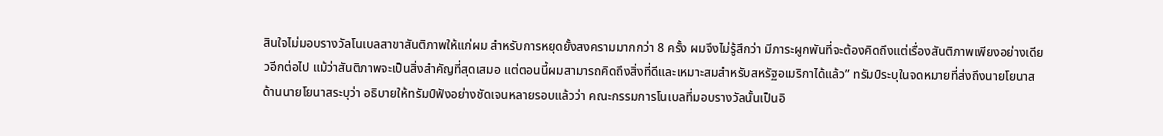สินใจไม่มอบรางวัลโนเบลสาขาสันติภาพให้แก่ผม สำหรับการหยุดยั้งสงครามมากกว่า 8 ครั้ง ผมจึงไม่รู้สึกว่า มีภาระผูกพันที่จะต้องคิดถึงแต่เรื่องสันติภาพเพียงอย่างเดียวอีกต่อไป แม้ว่าสันติภาพจะเป็นสิ่งสำคัญที่สุดเสมอ แต่ตอนนี้ผมสามารถคิดถึงสิ่งที่ดีและเหมาะสมสำหรับสหรัฐอเมริกาได้แล้ว” ทรัมป์ระบุในจดหมายที่ส่งถึงนายโยนาส
ด้านนายโยนาสระบุว่า อธิบายให้ทรัมป์ฟังอย่างชัดเจนหลายรอบแล้วว่า คณะกรรมการโนเบลที่มอบรางวัลนั้นเป็นอิ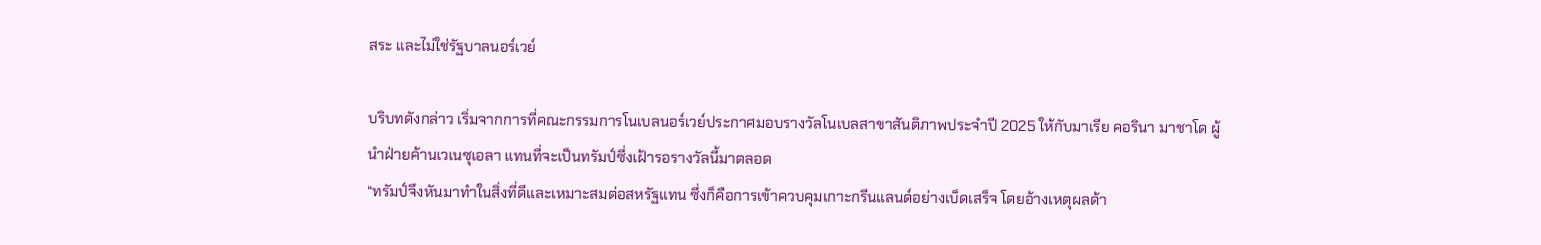สระ และไม่ใช่รัฐบาลนอร์เวย์

บริบทดังกล่าว เริ่มจากการที่คณะกรรมการโนเบลนอร์เวย์ประกาศมอบรางวัลโนเบลสาขาสันติภาพประจำปี 2025 ให้กับมาเรีย คอรินา มาชาโด ผู้นำฝ่ายค้านเวเนซุเอลา แทนที่จะเป็นทรัมป์ซึ่งเฝ้ารอรางวัลนี้มาตลอด
“ทรัมป์จึงหันมาทำในสิ่งที่ดีและเหมาะสมต่อสหรัฐแทน ซึ่งก็คือการเข้าควบคุมเกาะกรีนแลนด์อย่างเบ็ดเสร็จ โดยอ้างเหตุผลด้า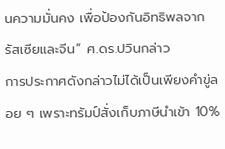นความมั่นคง เพื่อป้องกันอิทธิพลจากรัสเซียและจีน” ศ.ดร.ปวินกล่าว
การประกาศดังกล่าวไม่ได้เป็นเพียงคำขู่ลอย ๆ เพราะทรัมป์สั่งเก็บภาษีนำเข้า 10%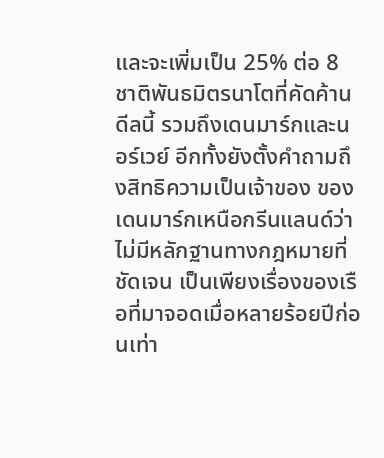และจะเพิ่มเป็น 25% ต่อ 8 ชาติพันธมิตรนาโตที่คัดค้านดีลนี้ รวมถึงเดนมาร์กและนอร์เวย์ อีกทั้งยังตั้งคำถามถึงสิทธิความเป็นเจ้าของ ของเดนมาร์กเหนือกรีนแลนด์ว่า ไม่มีหลักฐานทางกฎหมายที่ชัดเจน เป็นเพียงเรื่องของเรือที่มาจอดเมื่อหลายร้อยปีก่อนเท่า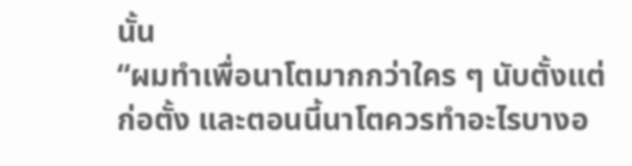นั้น
“ผมทำเพื่อนาโตมากกว่าใคร ๆ นับตั้งแต่ก่อตั้ง และตอนนี้นาโตควรทำอะไรบางอ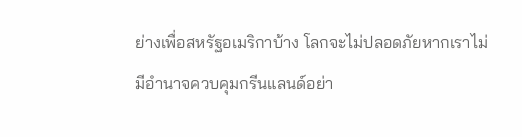ย่างเพื่อสหรัฐอเมริกาบ้าง โลกจะไม่ปลอดภัยหากเราไม่มีอำนาจควบคุมกรีนแลนด์อย่า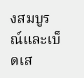งสมบูรณ์และเบ็ดเส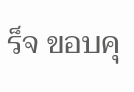ร็จ ขอบคุ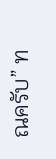ณครับ” ท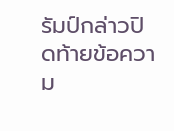รัมป์กล่าวปิดท้ายข้อความ